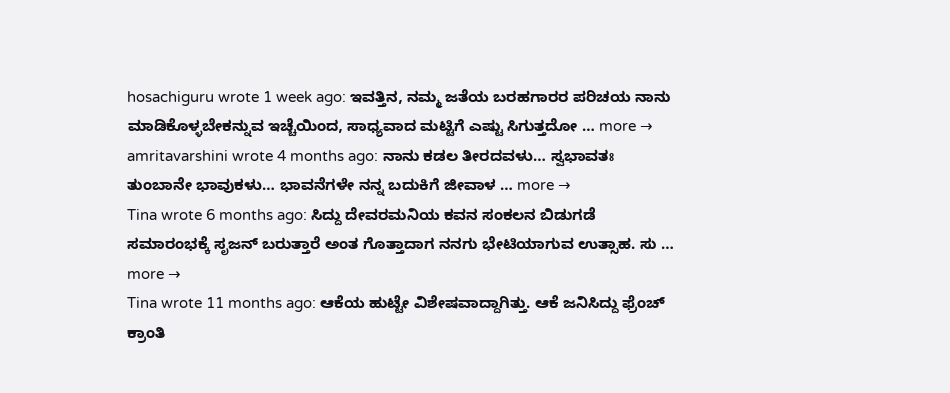hosachiguru wrote 1 week ago: ಇವತ್ತಿನ, ನಮ್ಮ ಜತೆಯ ಬರಹಗಾರರ ಪರಿಚಯ ನಾನು ಮಾಡಿಕೊಳ್ಳಬೇಕನ್ನುವ ಇಚ್ಚೆಯಿಂದ, ಸಾಧ್ಯವಾದ ಮಟ್ಟಿಗೆ ಎಷ್ಟು ಸಿಗುತ್ತದೋ … more →
amritavarshini wrote 4 months ago: ನಾನು ಕಡಲ ತೀರದವಳು… ಸ್ವಭಾವತಃ ತುಂಬಾನೇ ಭಾವುಕಳು… ಭಾವನೆಗಳೇ ನನ್ನ ಬದುಕಿಗೆ ಜೀವಾಳ … more →
Tina wrote 6 months ago: ಸಿದ್ದು ದೇವರಮನಿಯ ಕವನ ಸಂಕಲನ ಬಿಡುಗಡೆ ಸಮಾರಂಭಕ್ಕೆ ಸೃಜನ್ ಬರುತ್ತಾರೆ ಅಂತ ಗೊತ್ತಾದಾಗ ನನಗು ಭೇಟಿಯಾಗುವ ಉತ್ಸಾಹ. ಸು … more →
Tina wrote 11 months ago: ಆಕೆಯ ಹುಟ್ಟೇ ವಿಶೇಷವಾದ್ದಾಗಿತ್ತು. ಆಕೆ ಜನಿಸಿದ್ದು ಫ್ರೆಂಚ್ ಕ್ರಾಂತಿ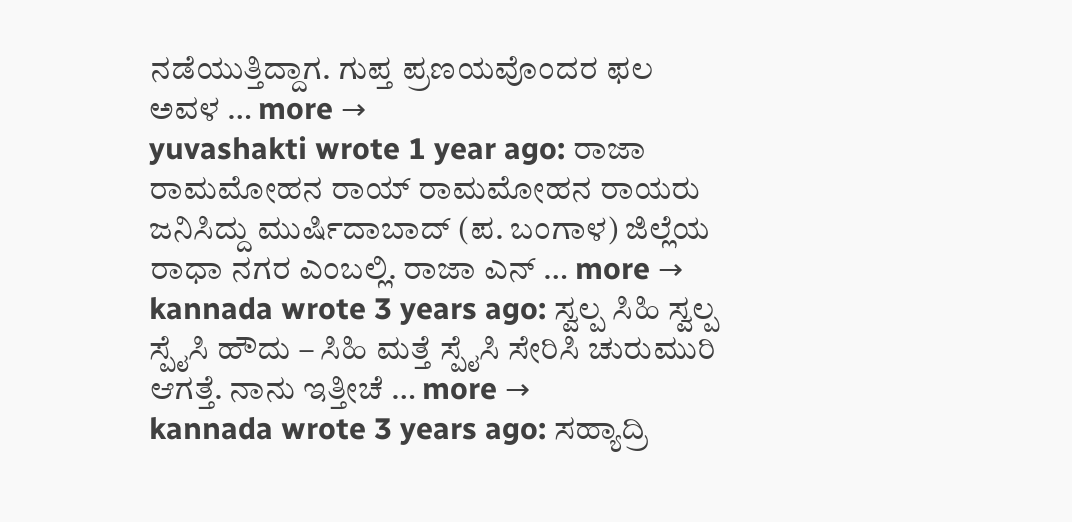ನಡೆಯುತ್ತಿದ್ದಾಗ. ಗುಪ್ತ ಪ್ರಣಯವೊಂದರ ಫಲ ಅವಳ … more →
yuvashakti wrote 1 year ago: ರಾಜಾ ರಾಮಮೋಹನ ರಾಯ್ ರಾಮಮೋಹನ ರಾಯರು ಜನಿಸಿದ್ದು ಮುರ್ಷಿದಾಬಾದ್ (ಪ. ಬಂಗಾಳ) ಜಿಲ್ಲೆಯ ರಾಧಾ ನಗರ ಎಂಬಲ್ಲಿ. ರಾಜಾ ಎನ್ … more →
kannada wrote 3 years ago: ಸ್ವಲ್ಪ ಸಿಹಿ ಸ್ವಲ್ಪ ಸ್ಪೈಸಿ ಹೌದು – ಸಿಹಿ ಮತ್ತೆ ಸ್ಪೈಸಿ ಸೇರಿಸಿ ಚುರುಮುರಿ ಆಗತ್ತೆ. ನಾನು ಇತ್ತೀಚೆ … more →
kannada wrote 3 years ago: ಸಹ್ಯಾದ್ರಿ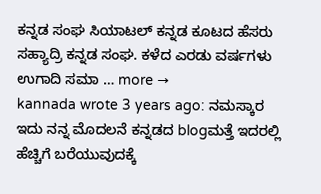ಕನ್ನಡ ಸಂಘ ಸಿಯಾಟಲ್ ಕನ್ನಡ ಕೂಟದ ಹೆಸರು ಸಹ್ಯಾದ್ರಿ ಕನ್ನಡ ಸಂಘ. ಕಳೆದ ಎರಡು ವರ್ಷಗಳು ಉಗಾದಿ ಸಮಾ … more →
kannada wrote 3 years ago: ನಮಸ್ಕಾರ ಇದು ನನ್ನ ಮೊದಲನೆ ಕನ್ನಡದ blogಮತ್ತೆ ಇದರಲ್ಲಿ ಹೆಚ್ಚಿಗೆ ಬರೆಯುವುದಕ್ಕೆ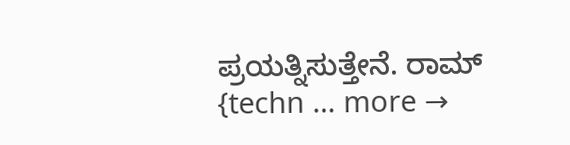ಪ್ರಯತ್ನಿಸುತ್ತೇನೆ. ರಾಮ್ {techn … more →